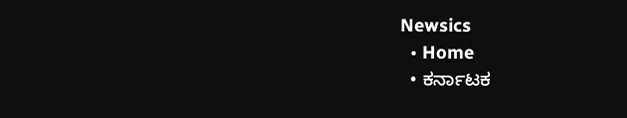Newsics
  • Home
  • ಕರ್ನಾಟಕ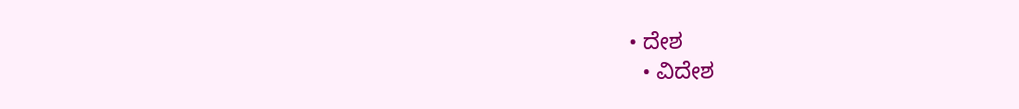• ದೇಶ
  • ವಿದೇಶ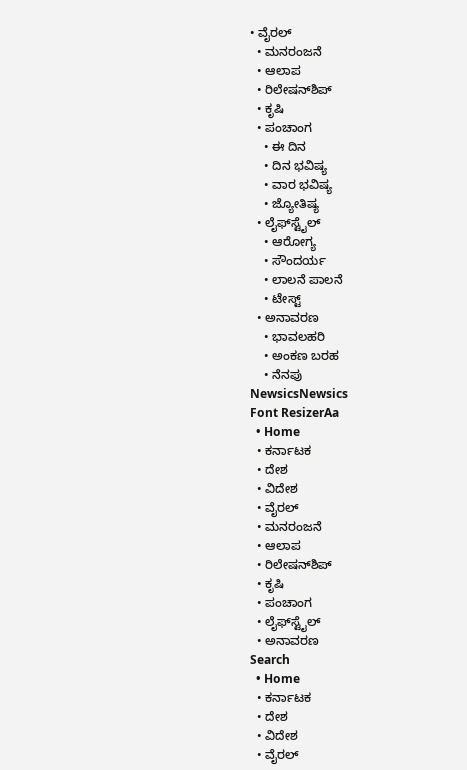• ವೈರಲ್
  • ಮನರಂಜನೆ
  • ಆಲಾಪ
  • ರಿಲೇಷನ್‌ಶಿಪ್
  • ಕೃಷಿ
  • ಪಂಚಾಂಗ
    • ಈ ದಿನ
    • ದಿನ ಭವಿಷ್ಯ
    • ವಾರ ಭವಿಷ್ಯ
    • ಜ್ಯೋತಿಷ್ಯ
  • ಲೈಫ್‌ಸ್ಟೈಲ್
    • ಆರೋಗ್ಯ
    • ಸೌಂದರ್ಯ
    • ಲಾಲನೆ ಪಾಲನೆ
    • ಟೇಸ್ಟ್
  • ಅನಾವರಣ
    • ಭಾವಲಹರಿ
    • ಅಂಕಣ ಬರಹ
    • ನೆನಪು
NewsicsNewsics
Font ResizerAa
  • Home
  • ಕರ್ನಾಟಕ
  • ದೇಶ
  • ವಿದೇಶ
  • ವೈರಲ್
  • ಮನರಂಜನೆ
  • ಆಲಾಪ
  • ರಿಲೇಷನ್‌ಶಿಪ್
  • ಕೃಷಿ
  • ಪಂಚಾಂಗ
  • ಲೈಫ್‌ಸ್ಟೈಲ್
  • ಅನಾವರಣ
Search
  • Home
  • ಕರ್ನಾಟಕ
  • ದೇಶ
  • ವಿದೇಶ
  • ವೈರಲ್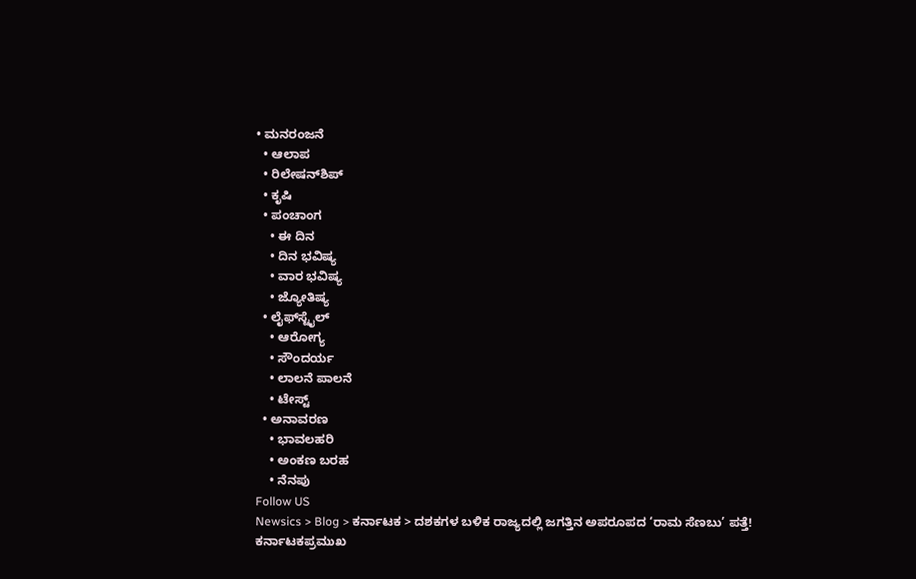• ಮನರಂಜನೆ
  • ಆಲಾಪ
  • ರಿಲೇಷನ್‌ಶಿಪ್
  • ಕೃಷಿ
  • ಪಂಚಾಂಗ
    • ಈ ದಿನ
    • ದಿನ ಭವಿಷ್ಯ
    • ವಾರ ಭವಿಷ್ಯ
    • ಜ್ಯೋತಿಷ್ಯ
  • ಲೈಫ್‌ಸ್ಟೈಲ್
    • ಆರೋಗ್ಯ
    • ಸೌಂದರ್ಯ
    • ಲಾಲನೆ ಪಾಲನೆ
    • ಟೇಸ್ಟ್
  • ಅನಾವರಣ
    • ಭಾವಲಹರಿ
    • ಅಂಕಣ ಬರಹ
    • ನೆನಪು
Follow US
Newsics > Blog > ಕರ್ನಾಟಕ > ದಶಕಗಳ ಬಳಿಕ ರಾಜ್ಯದಲ್ಲಿ ಜಗತ್ತಿನ ಅಪರೂಪದ ‘ರಾಮ ಸೆಣಬು’ ಪತ್ತೆ!
ಕರ್ನಾಟಕಪ್ರಮುಖ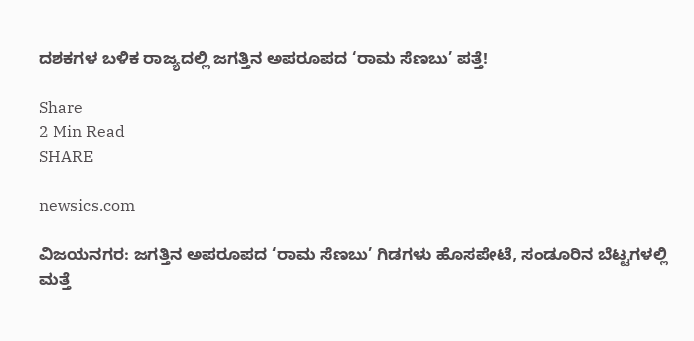ದಶಕಗಳ ಬಳಿಕ ರಾಜ್ಯದಲ್ಲಿ ಜಗತ್ತಿನ ಅಪರೂಪದ ‘ರಾಮ ಸೆಣಬು’ ಪತ್ತೆ!

Share
2 Min Read
SHARE

newsics.com

ವಿಜಯನಗರ: ಜಗತ್ತಿನ ಅಪರೂಪದ ‘ರಾಮ ಸೆಣಬು’ ಗಿಡಗಳು ಹೊಸಪೇಟೆ, ಸಂಡೂರಿನ ಬೆಟ್ಟಗಳಲ್ಲಿ ಮತ್ತೆ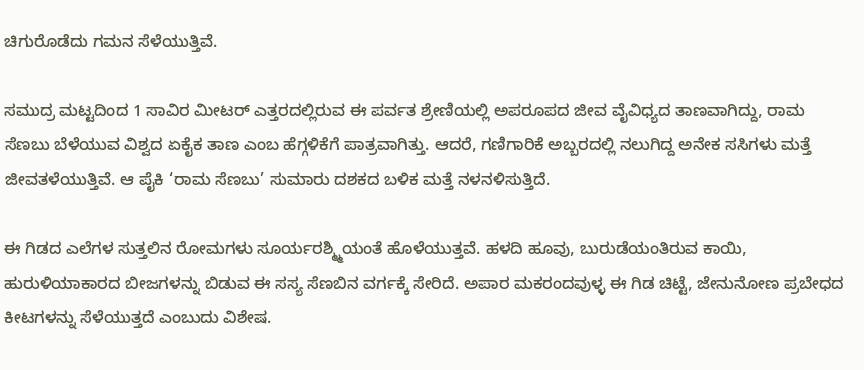ಚಿಗುರೊಡೆದು ಗಮನ ಸೆಳೆಯುತ್ತಿವೆ.

ಸಮುದ್ರ ಮಟ್ಟದಿಂದ 1 ಸಾವಿರ ಮೀಟರ್ ಎತ್ತರದಲ್ಲಿರುವ ಈ ಪರ್ವತ ಶ್ರೇಣಿಯಲ್ಲಿ ಅಪರೂಪದ ಜೀವ ವೈವಿಧ್ಯದ ತಾಣವಾಗಿದ್ದು, ರಾಮ ಸೆಣಬು ಬೆಳೆಯುವ ವಿಶ್ವದ ಏಕೈಕ ತಾಣ ಎಂಬ ಹೆಗ್ಗಳಿಕೆಗೆ ಪಾತ್ರವಾಗಿತ್ತು. ಆದರೆ, ಗಣಿಗಾರಿಕೆ ಅಬ್ಬರದಲ್ಲಿ ನಲುಗಿದ್ದ ಅನೇಕ ಸಸಿಗಳು ಮತ್ತೆ ಜೀವತಳೆಯುತ್ತಿವೆ. ಆ ಪೈಕಿ ‘ರಾಮ ಸೆಣಬು’ ಸುಮಾರು ದಶಕದ ಬಳಿಕ ಮತ್ತೆ ನಳನಳಿಸುತ್ತಿದೆ.

ಈ ಗಿಡದ ಎಲೆಗಳ ಸುತ್ತಲಿನ ರೋಮಗಳು ಸೂರ್ಯರಶ್ಮ್ಮಿಯಂತೆ ಹೊಳೆಯುತ್ತವೆ. ಹಳದಿ ಹೂವು, ಬುರುಡೆಯಂತಿರುವ ಕಾಯಿ, ಹುರುಳಿಯಾಕಾರದ ಬೀಜಗಳನ್ನು ಬಿಡುವ ಈ ಸಸ್ಯ ಸೆಣಬಿನ ವರ್ಗಕ್ಕೆ ಸೇರಿದೆ. ಅಪಾರ ಮಕರಂದವುಳ್ಳ ಈ ಗಿಡ ಚಿಟ್ಟೆ, ಜೇನುನೋಣ ಪ್ರಬೇಧದ ಕೀಟಗಳನ್ನು ಸೆಳೆಯುತ್ತದೆ ಎಂಬುದು ವಿಶೇಷ.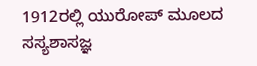1912ರಲ್ಲಿ ಯುರೋಪ್ ಮೂಲದ ಸಸ್ಯಶಾಸಜ್ಞ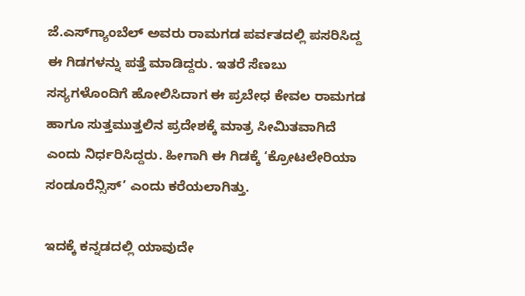ಜೆ.ಎಸ್‌ಗ್ಯಾಂಬೆಲ್ ಅವರು ರಾಮಗಡ ಪರ್ವತದಲ್ಲಿ ಪಸರಿಸಿದ್ದ ಈ ಗಿಡಗಳನ್ನು ಪತ್ತೆ ಮಾಡಿದ್ದರು. ಇತರೆ ಸೆಣಬು ಸಸ್ಯಗಳೊಂದಿಗೆ ಹೋಲಿಸಿದಾಗ ಈ ಪ್ರಬೇಧ ಕೇವಲ ರಾಮಗಡ ಹಾಗೂ ಸುತ್ತಮುತ್ತಲಿನ ಪ್ರದೇಶಕ್ಕೆ ಮಾತ್ರ ಸೀಮಿತವಾಗಿದೆ ಎಂದು ನಿರ್ಧರಿಸಿದ್ದರು. ಹೀಗಾಗಿ ಈ ಗಿಡಕ್ಕೆ ‘ಕ್ರೋಟಲೇರಿಯಾ ಸಂಡೂರೆನ್ಸಿಸ್’ ಎಂದು ಕರೆಯಲಾಗಿತ್ತು.

ಇದಕ್ಕೆ ಕನ್ನಡದಲ್ಲಿ ಯಾವುದೇ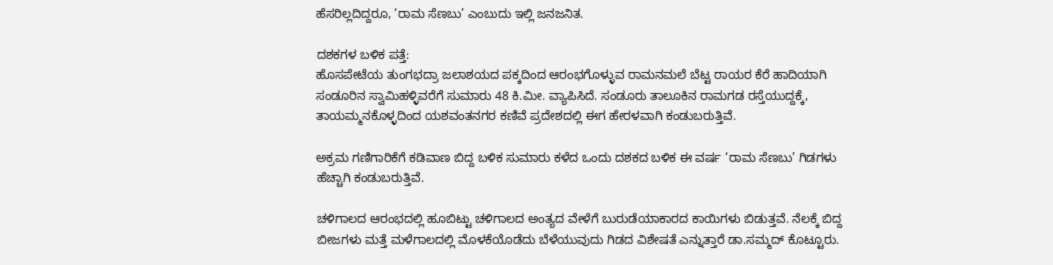ಹೆಸರಿಲ್ಲದಿದ್ದರೂ, ‘ರಾಮ ಸೆಣಬು’ ಎಂಬುದು ಇಲ್ಲಿ ಜನಜನಿತ.

ದಶಕಗಳ ಬಳಿಕ ಪತ್ತೆ:
ಹೊಸಪೇಟೆಯ ತುಂಗಭದ್ರಾ ಜಲಾಶಯದ ಪಕ್ಕದಿಂದ ಆರಂಭಗೊಳ್ಳುವ ರಾಮನಮಲೆ ಬೆಟ್ಟ ರಾಯರ ಕೆರೆ ಹಾದಿಯಾಗಿ ಸಂಡೂರಿನ ಸ್ವಾಮಿಹಳ್ಳಿವರೆಗೆ ಸುಮಾರು 48 ಕಿ.ಮೀ. ವ್ಯಾಪಿಸಿದೆ. ಸಂಡೂರು ತಾಲೂಕಿನ ರಾಮಗಡ ರಸ್ತೆಯುದ್ದಕ್ಕೆ, ತಾಯಮ್ಮನಕೊಳ್ಳದಿಂದ ಯಶವಂತನಗರ ಕಣಿವೆ ಪ್ರದೇಶದಲ್ಲಿ ಈಗ ಹೇರಳವಾಗಿ ಕಂಡುಬರುತ್ತಿವೆ.

ಅಕ್ರಮ ಗಣಿಗಾರಿಕೆಗೆ ಕಡಿವಾಣ ಬಿದ್ದ ಬಳಿಕ ಸುಮಾರು ಕಳೆದ ಒಂದು ದಶಕದ ಬಳಿಕ ಈ ವರ್ಷ ‘ರಾಮ ಸೆಣಬು’ ಗಿಡಗಳು ಹೆಚ್ಚಾಗಿ ಕಂಡುಬರುತ್ತಿವೆ.

ಚಳಿಗಾಲದ ಆರಂಭದಲ್ಲಿ ಹೂಬಿಟ್ಟು ಚಳಿಗಾಲದ ಅಂತ್ಯದ ವೇಳೆಗೆ ಬುರುಡೆಯಾಕಾರದ ಕಾಯಿಗಳು ಬಿಡುತ್ತವೆ. ನೆಲಕ್ಕೆ ಬಿದ್ದ ಬೀಜಗಳು ಮತ್ತೆ ಮಳೆಗಾಲದಲ್ಲಿ ಮೊಳಕೆಯೊಡೆದು ಬೆಳೆಯುವುದು ಗಿಡದ ವಿಶೇಷತೆ ಎನ್ನುತ್ತಾರೆ ಡಾ.ಸಮ್ಮದ್ ಕೊಟ್ಟೂರು.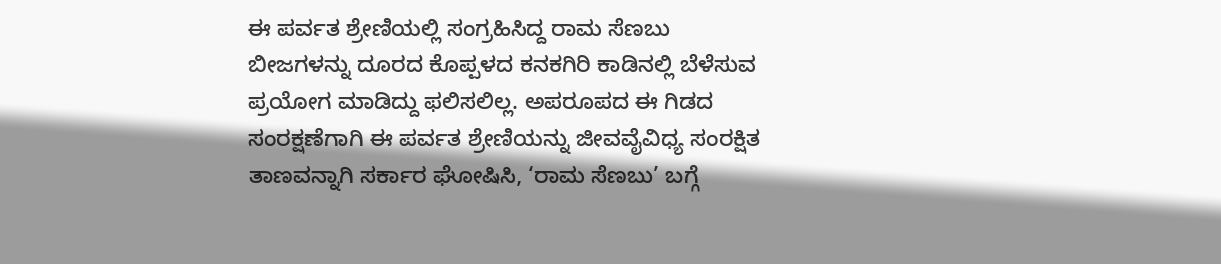ಈ ಪರ್ವತ ಶ್ರೇಣಿಯಲ್ಲಿ ಸಂಗ್ರಹಿಸಿದ್ದ ರಾಮ ಸೆಣಬು ಬೀಜಗಳನ್ನು ದೂರದ ಕೊಪ್ಪಳದ ಕನಕಗಿರಿ ಕಾಡಿನಲ್ಲಿ ಬೆಳೆಸುವ ಪ್ರಯೋಗ ಮಾಡಿದ್ದು ಫಲಿಸಲಿಲ್ಲ. ಅಪರೂಪದ ಈ ಗಿಡದ ಸಂರಕ್ಷಣೆಗಾಗಿ ಈ ಪರ್ವತ ಶ್ರೇಣಿಯನ್ನು ಜೀವವೈವಿಧ್ಯ ಸಂರಕ್ಷಿತ ತಾಣವನ್ನಾಗಿ ಸರ್ಕಾರ ಘೋಷಿಸಿ, ‘ರಾಮ ಸೆಣಬು’ ಬಗ್ಗೆ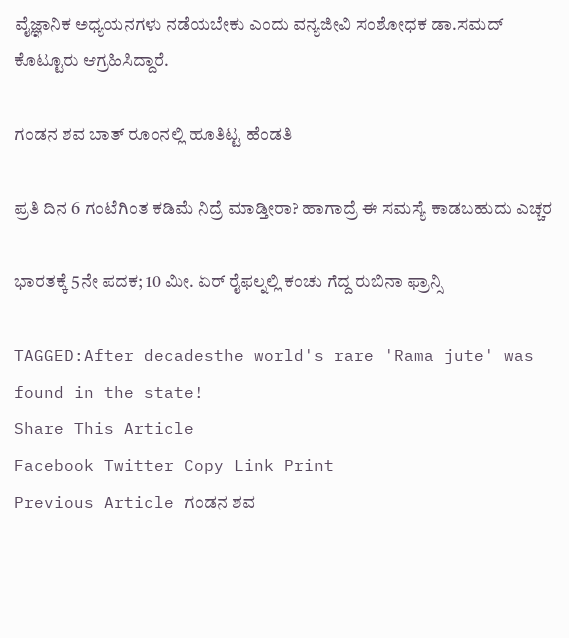ವೈಜ್ಞಾನಿಕ ಅಧ್ಯಯನಗಳು ನಡೆಯಬೇಕು ಎಂದು ವನ್ಯಜೀವಿ ಸಂಶೋಧಕ ಡಾ.ಸಮದ್ ಕೊಟ್ಟೂರು ಆಗ್ರಹಿಸಿದ್ದಾರೆ.

ಗಂಡನ ಶವ ಬಾತ್ ರೂಂನಲ್ಲಿ ಹೂತಿಟ್ಟ ಹೆಂಡತಿ

ಪ್ರತಿ ದಿನ 6 ಗಂಟೆಗಿಂತ ಕಡಿಮೆ ನಿದ್ರೆ ಮಾಡ್ತೀರಾ? ಹಾಗಾದ್ರೆ ಈ ಸಮಸ್ಯೆ ಕಾಡಬಹುದು ಎಚ್ಚರ

ಭಾರತಕ್ಕೆ 5ನೇ ಪದಕ; 10 ಮೀ. ಏರ್ ರೈಫಲ್ನಲ್ಲಿ ಕಂಚು ಗೆದ್ದ ರುಬಿನಾ ಫ್ರಾನ್ಸಿ

TAGGED:After decadesthe world's rare 'Rama jute' was found in the state!
Share This Article
Facebook Twitter Copy Link Print
Previous Article ಗಂಡನ ಶವ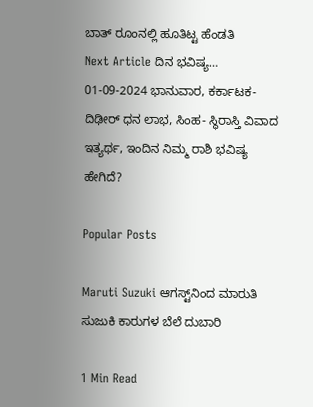ಬಾತ್ ರೂಂನಲ್ಲಿ ಹೂತಿಟ್ಟ ಹೆಂಡತಿ
Next Article ದಿನ ಭವಿಷ್ಯ… 01-09-2024 ಭಾನುವಾರ, ಕರ್ಕಾಟಕ- ದಿಢೀರ್ ಧನ ಲಾಭ, ಸಿಂಹ- ಸ್ಥಿರಾಸ್ತಿ ವಿವಾದ ಇತ್ಯರ್ಥ, ಇಂದಿನ ನಿಮ್ಮ ರಾಶಿ ಭವಿಷ್ಯ ಹೇಗಿದೆ?

Popular Posts

Maruti Suzuki ಆಗಸ್ಟ್‌ನಿಂದ ಮಾರುತಿ ಸುಜುಕಿ ಕಾರುಗಳ ಬೆಲೆ ದುಬಾರಿ

1 Min Read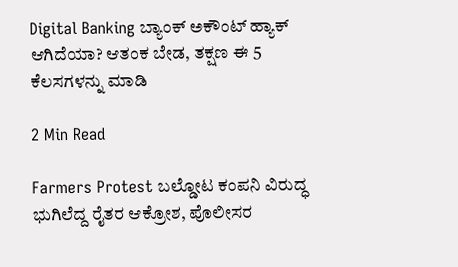Digital Banking ಬ್ಯಾಂಕ್ ಅಕೌಂಟ್ ಹ್ಯಾಕ್ ಆಗಿದೆಯಾ? ಆತಂಕ ಬೇಡ, ತಕ್ಷಣ ಈ 5 ಕೆಲಸಗಳನ್ನು ಮಾಡಿ

2 Min Read

Farmers Protest ಬಲ್ಡೋಟ ಕಂಪನಿ ವಿರುದ್ಧ ಭುಗಿಲೆದ್ದ ರೈತರ ಆಕ್ರೋಶ, ಪೊಲೀಸರ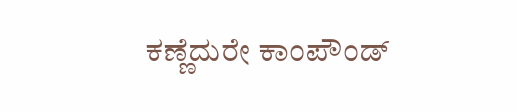ಕಣ್ಣೆದುರೇ ಕಾಂಪೌಂಡ್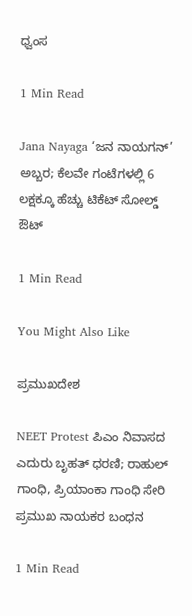ಧ್ವಂಸ

1 Min Read

Jana Nayaga ‘ಜನ ನಾಯಗನ್’ ಅಬ್ಬರ; ಕೆಲವೇ ಗಂಟೆಗಳಲ್ಲಿ 6 ಲಕ್ಷಕ್ಕೂ ಹೆಚ್ಚು ಟಿಕೆಟ್ ಸೋಲ್ಡ್ ಔಟ್

1 Min Read

You Might Also Like

ಪ್ರಮುಖದೇಶ

NEET Protest ಪಿಎಂ ನಿವಾಸದ ಎದುರು ಬೃಹತ್ ಧರಣಿ; ರಾಹುಲ್ ಗಾಂಧಿ, ಪ್ರಿಯಾಂಕಾ ಗಾಂಧಿ ಸೇರಿ ಪ್ರಮುಖ ನಾಯಕರ ಬಂಧನ

1 Min Read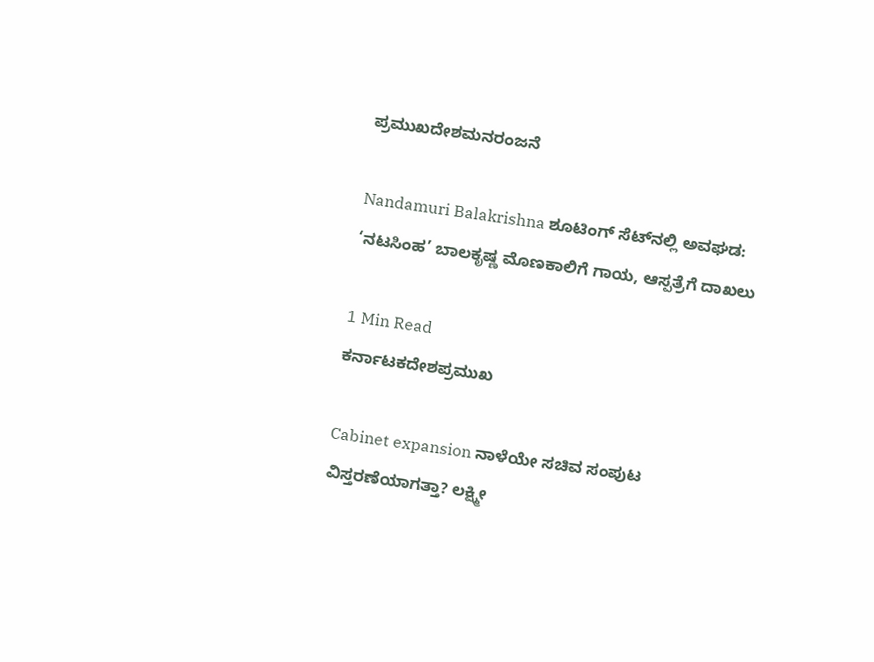ಪ್ರಮುಖದೇಶಮನರಂಜನೆ

Nandamuri Balakrishna ಶೂಟಿಂಗ್ ಸೆಟ್‌ನಲ್ಲಿ ಅವಘಡ: ‘ನಟಸಿಂಹ’ ಬಾಲಕೃಷ್ಣ ಮೊಣಕಾಲಿಗೆ ಗಾಯ, ಆಸ್ಪತ್ರೆಗೆ ದಾಖಲು

1 Min Read
ಕರ್ನಾಟಕದೇಶಪ್ರಮುಖ

Cabinet expansion ನಾಳೆಯೇ ಸಚಿವ ಸಂಪುಟ ವಿಸ್ತರಣೆಯಾಗತ್ತಾ? ಲಕ್ಷ್ಮೀ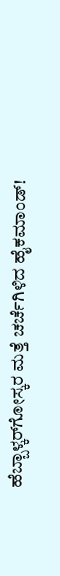ಹೆಬ್ಬಾಳ್ಕರ್‌ಗೋಸ್ಕರ ಮತ್ತೆ ಚರ್ಚೆಗಿಳಿದ ಹೈಕಮಾಂಡ್!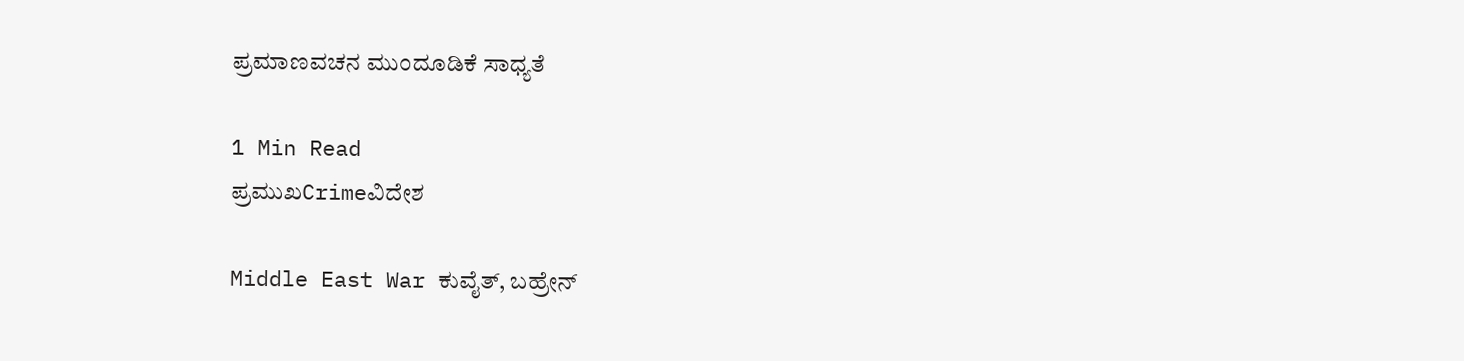ಪ್ರಮಾಣವಚನ ಮುಂದೂಡಿಕೆ ಸಾಧ್ಯತೆ

1 Min Read
ಪ್ರಮುಖCrimeವಿದೇಶ

Middle East War ಕುವೈತ್, ಬಹ್ರೇನ್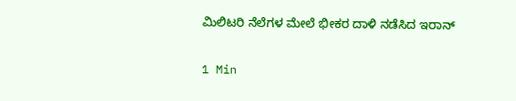ಮಿಲಿಟರಿ ನೆಲೆಗಳ ಮೇಲೆ ಭೀಕರ ದಾಳಿ ನಡೆಸಿದ ಇರಾನ್

1 Min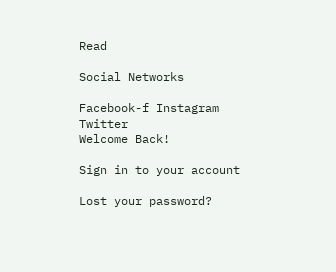Read

Social Networks

Facebook-f Instagram Twitter
Welcome Back!

Sign in to your account

Lost your password?